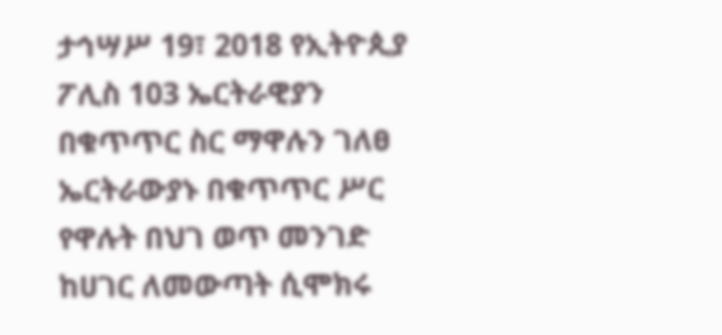ታኅሣሥ 19፣ 2018 የኢትዮጲያ ፖሊስ 103 ኤርትራዊያን በቁጥጥር ስር ማዋሉን ገለፀ ኤርትራውያኑ በቁጥጥር ሥር የዋሉት በህገ ወጥ መንገድ ከሀገር ለመውጣት ሲሞክሩ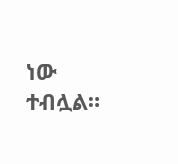ነው ተብሏል።